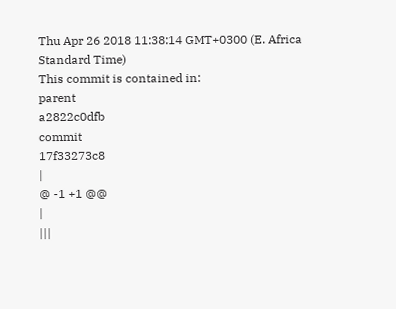Thu Apr 26 2018 11:38:14 GMT+0300 (E. Africa Standard Time)
This commit is contained in:
parent
a2822c0dfb
commit
17f33273c8
|
@ -1 +1 @@
|
|||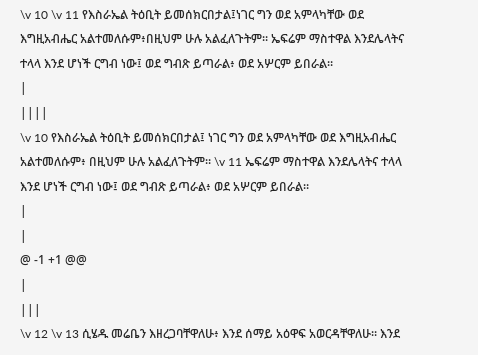\v 10 \v 11 የእስራኤል ትዕቢት ይመሰክርበታል፤ነገር ግን ወደ አምላካቸው ወደ እግዚአብሔር አልተመለሱም፥በዚህም ሁሉ አልፈለጉትም። ኤፍሬም ማስተዋል እንደሌላትና ተላላ እንደ ሆነች ርግብ ነው፤ ወደ ግብጽ ይጣራል፥ ወደ አሦርም ይበራል።
|
||||
\v 10 የእስራኤል ትዕቢት ይመሰክርበታል፤ ነገር ግን ወደ አምላካቸው ወደ እግዚአብሔር አልተመለሱም፥ በዚህም ሁሉ አልፈለጉትም። \v 11 ኤፍሬም ማስተዋል እንደሌላትና ተላላ እንደ ሆነች ርግብ ነው፤ ወደ ግብጽ ይጣራል፥ ወደ አሦርም ይበራል።
|
|
@ -1 +1 @@
|
|||
\v 12 \v 13 ሲሄዱ መሬቤን እዘረጋባቸዋለሁ፥ እንደ ሰማይ አዕዋፍ አወርዳቸዋለሁ። እንደ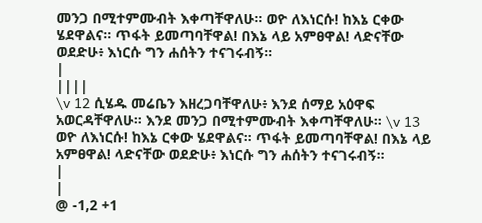መንጋ በሚተምሙብት እቀጣቸዋለሁ። ወዮ ለእነርሱ! ከእኔ ርቀው ሄደዋልና። ጥፋት ይመጣባቸዋል! በእኔ ላይ አምፀዋል! ላድናቸው ወደድሁ፥ እነርሱ ግን ሐሰትን ተናገሩብኝ።
|
||||
\v 12 ሲሄዱ መሬቤን እዘረጋባቸዋለሁ፥ እንደ ሰማይ አዕዋፍ አወርዳቸዋለሁ። እንደ መንጋ በሚተምሙብት እቀጣቸዋለሁ። \v 13 ወዮ ለእነርሱ! ከእኔ ርቀው ሄደዋልና። ጥፋት ይመጣባቸዋል! በእኔ ላይ አምፀዋል! ላድናቸው ወደድሁ፥ እነርሱ ግን ሐሰትን ተናገሩብኝ።
|
|
@ -1,2 +1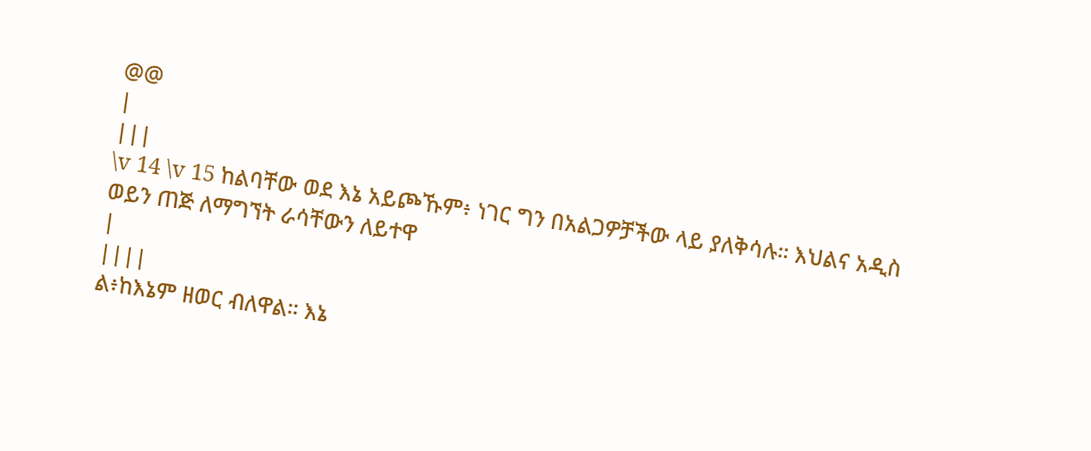@@
|
|||
\v 14 \v 15 ከልባቸው ወደ እኔ አይጮኹም፥ ነገር ግን በአልጋዎቻችው ላይ ያለቅሳሉ። እህልና አዲስ ወይን ጠጅ ለማግኘት ራሳቸውን ለይተዋ
|
||||
ል፥ከእኔም ዘወር ብለዋል። እኔ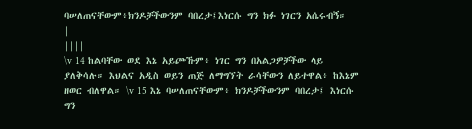ባሠለጠናቸውም፥ክንዶቻችውንም ባበረታ፤እነርሱ ግን ክፉ ነገርን አሴሩብኝ።
|
||||
\v 14 ከልባቸው ወደ እኔ አይጮኹም፥ ነገር ግን በአልጋዎቻችው ላይ ያለቅሳሉ። እህልና አዲስ ወይን ጠጅ ለማግኘት ራሳቸውን ለይተዋል፥ ከእኔም ዘወር ብለዋል። \v 15 እኔ ባሠለጠናቸውም፥ ክንዶቻችውንም ባበረታ፤ እነርሱ ግን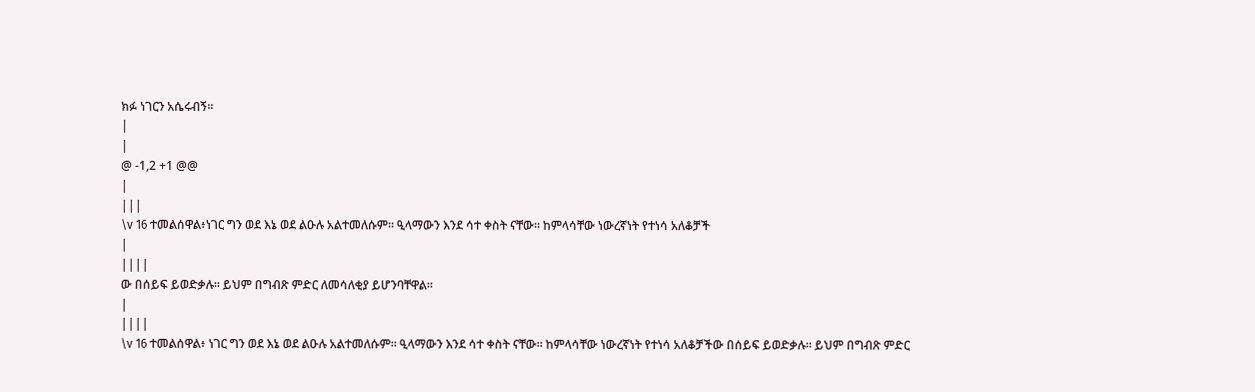ክፉ ነገርን አሴሩብኝ።
|
|
@ -1,2 +1 @@
|
|||
\v 16 ተመልሰዋል፥ነገር ግን ወደ እኔ ወደ ልዑሉ አልተመለሱም። ዒላማውን እንደ ሳተ ቀስት ናቸው። ከምላሳቸው ነውረኛነት የተነሳ አለቆቻች
|
||||
ው በሰይፍ ይወድቃሉ። ይህም በግብጽ ምድር ለመሳለቂያ ይሆንባቸዋል።
|
||||
\v 16 ተመልሰዋል፥ ነገር ግን ወደ እኔ ወደ ልዑሉ አልተመለሱም። ዒላማውን እንደ ሳተ ቀስት ናቸው። ከምላሳቸው ነውረኛነት የተነሳ አለቆቻችው በሰይፍ ይወድቃሉ። ይህም በግብጽ ምድር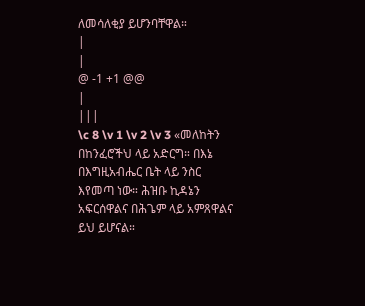ለመሳለቂያ ይሆንባቸዋል።
|
|
@ -1 +1 @@
|
|||
\c 8 \v 1 \v 2 \v 3 «መለከትን በከንፈሮችህ ላይ አድርግ። በእኔ በእግዚአብሔር ቤት ላይ ንስር እየመጣ ነው። ሕዝቡ ኪዳኔን አፍርሰዋልና በሕጌም ላይ አምጸዋልና ይህ ይሆናል።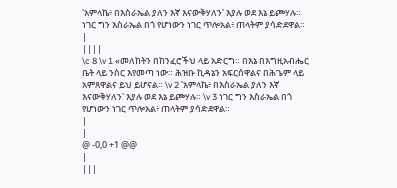'አምላኬ፥ በእስራኤል ያለን እኛ እናውቅሃለን' እያሉ ወደ እኔ ይጮሃሉ። ነገር ግን እስራኤል በጎ የሆነውን ነገር ጥሎአል፥ ጠላትም ያሳድደዋል።
|
||||
\c 8 \v 1 «መለከትን በከንፈሮችህ ላይ አድርግ። በእኔ በእግዚአብሔር ቤት ላይ ንስር እየመጣ ነው። ሕዝቡ ኪዳኔን አፍርሰዋልና በሕጌም ላይ አምጸዋልና ይህ ይሆናል። \v 2 'አምላኬ፥ በእስራኤል ያለን እኛ እናውቅሃለን' እያሉ ወደ እኔ ይጮሃሉ። \v 3 ነገር ግን እስራኤል በጎ የሆነውን ነገር ጥሎአል፥ ጠላትም ያሳድደዋል።
|
|
@ -0,0 +1 @@
|
|||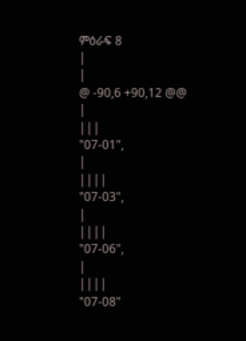ምዕራፍ 8
|
|
@ -90,6 +90,12 @@
|
|||
"07-01",
|
||||
"07-03",
|
||||
"07-06",
|
||||
"07-08"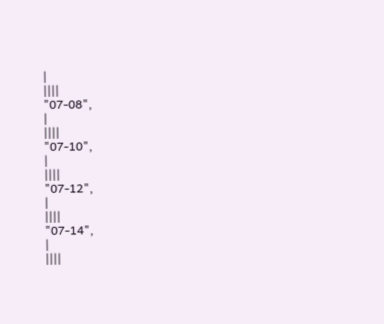|
||||
"07-08",
|
||||
"07-10",
|
||||
"07-12",
|
||||
"07-14",
|
||||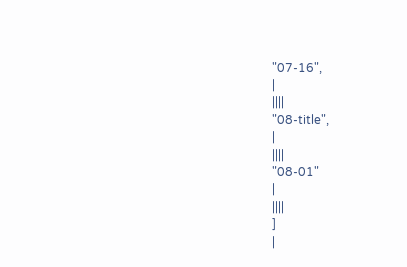"07-16",
|
||||
"08-title",
|
||||
"08-01"
|
||||
]
|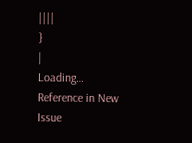||||
}
|
Loading…
Reference in New Issue